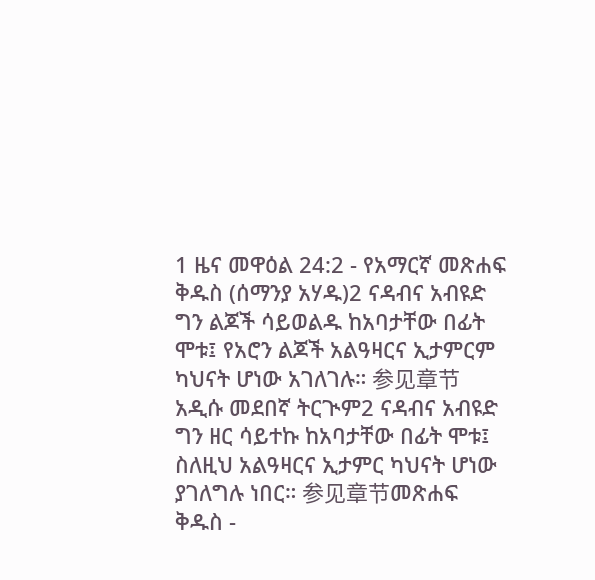1 ዜና መዋዕል 24:2 - የአማርኛ መጽሐፍ ቅዱስ (ሰማንያ አሃዱ)2 ናዳብና አብዩድ ግን ልጆች ሳይወልዱ ከአባታቸው በፊት ሞቱ፤ የአሮን ልጆች አልዓዛርና ኢታምርም ካህናት ሆነው አገለገሉ። 参见章节አዲሱ መደበኛ ትርጒም2 ናዳብና አብዩድ ግን ዘር ሳይተኩ ከአባታቸው በፊት ሞቱ፤ ስለዚህ አልዓዛርና ኢታምር ካህናት ሆነው ያገለግሉ ነበር። 参见章节መጽሐፍ ቅዱስ -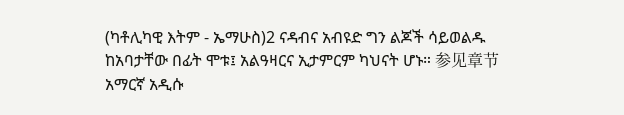(ካቶሊካዊ እትም - ኤማሁስ)2 ናዳብና አብዩድ ግን ልጆች ሳይወልዱ ከአባታቸው በፊት ሞቱ፤ አልዓዛርና ኢታምርም ካህናት ሆኑ። 参见章节አማርኛ አዲሱ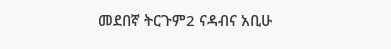መደበኛ ትርጉም2 ናዳብና አቢሁ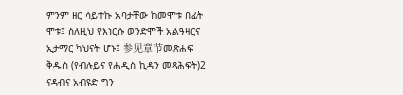ምንም ዘር ሳይተኩ አባታቸው ከመሞቱ በፊት ሞቱ፤ ስለዚህ የእነርሱ ወንድሞች አልዓዛርና ኢታማር ካህናት ሆኑ፤ 参见章节መጽሐፍ ቅዱስ (የብሉይና የሐዲስ ኪዳን መጻሕፍት)2 ናዳብና አብዩድ ግን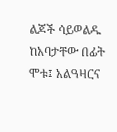ልጆች ሳይወልዱ ከአባታቸው በፊት ሞቱ፤ አልዓዛርና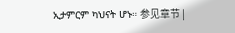ኢታምርም ካህናት ሆኑ። 参见章节 |